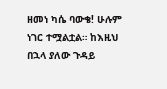ዘመነ ካሴ ባውቄ! ሁሉም ነገር ተሟልቷል። ከእዚህ በኋላ ያለው ጉዳይ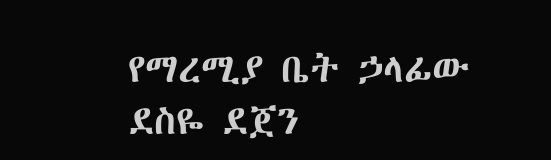የማረሚያ ቤት ኃላፊው ደስዬ ደጀን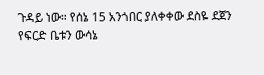ጉዳይ ነው። የሰኔ 15 አንጎበር ያለቀቀው ደስዬ ደጀን የፍርድ ቤቱን ውሳኔ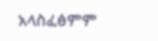አላስፈፅምም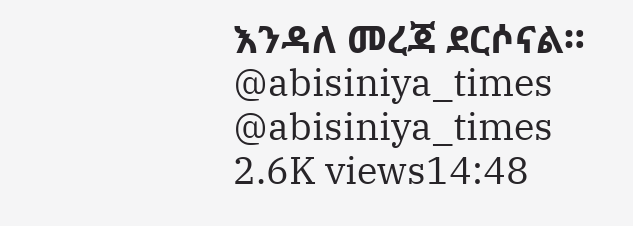እንዳለ መረጃ ደርሶናል። @abisiniya_times @abisiniya_times 2.6K views14:48